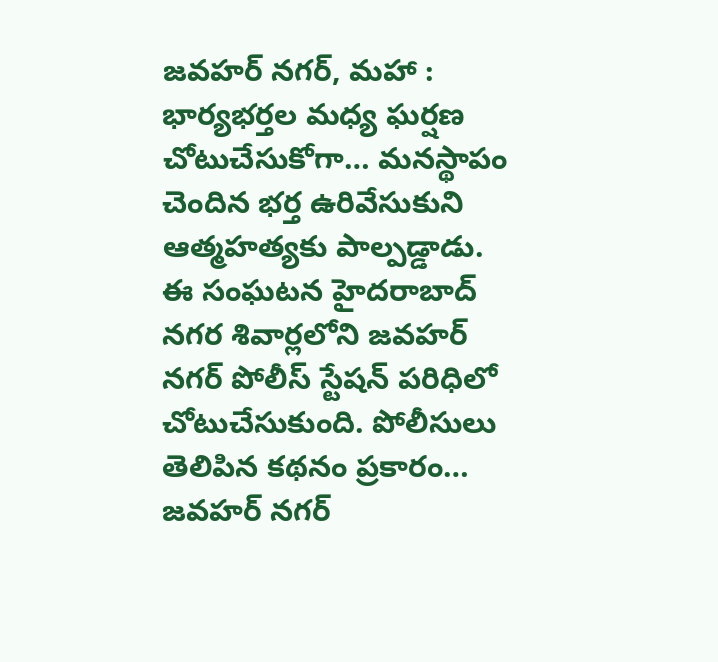జవహర్ నగర్, మహా : భార్యభర్తల మధ్య ఘర్షణ చోటుచేసుకోగా… మనస్థాపం చెందిన భర్త ఉరివేసుకుని ఆత్మహత్యకు పాల్పడ్డాడు. ఈ సంఘటన హైదరాబాద్ నగర శివార్లలోని జవహర్ నగర్ పోలీస్ స్టేషన్ పరిధిలో చోటుచేసుకుంది. పోలీసులు తెలిపిన కథనం ప్రకారం… జవహర్ నగర్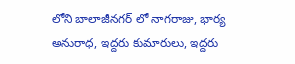లోని బాలాజీనగర్ లో నాగరాజు, భార్య అనురాధ, ఇద్దరు కుమారులు, ఇద్దరు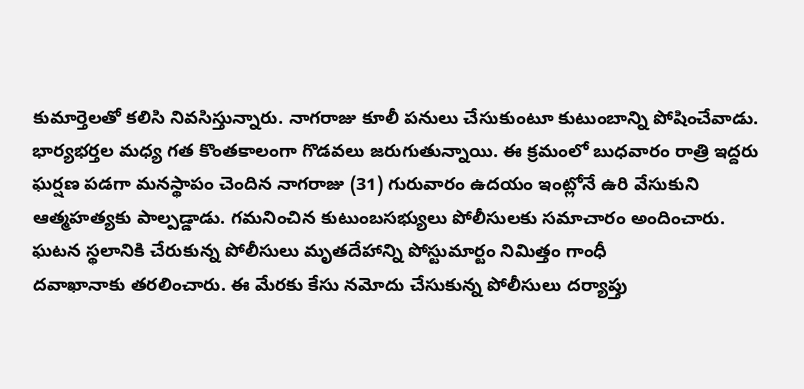కుమార్తెలతో కలిసి నివసిస్తున్నారు. నాగరాజు కూలీ పనులు చేసుకుంటూ కుటుంబాన్ని పోషించేవాడు. భార్యభర్తల మధ్య గత కొంతకాలంగా గొడవలు జరుగుతున్నాయి. ఈ క్రమంలో బుధవారం రాత్రి ఇద్దరు ఘర్షణ పడగా మనస్థాపం చెందిన నాగరాజు (31) గురువారం ఉదయం ఇంట్లోనే ఉరి వేసుకుని ఆత్మహత్యకు పాల్పడ్డాడు. గమనించిన కుటుంబసభ్యులు పోలీసులకు సమాచారం అందించారు. ఘటన స్థలానికి చేరుకున్న పోలీసులు మృతదేహాన్ని పోస్టుమార్టం నిమిత్తం గాంధీ
దవాఖానాకు తరలించారు. ఈ మేరకు కేసు నమోదు చేసుకున్న పోలీసులు దర్యాప్తు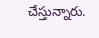చేస్తున్నారు.